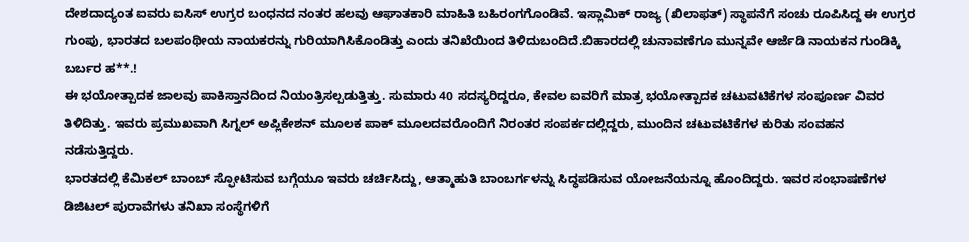ದೇಶದಾದ್ಯಂತ ಐವರು ಐಸಿಸ್ ಉಗ್ರರ ಬಂಧನದ ನಂತರ ಹಲವು ಆಘಾತಕಾರಿ ಮಾಹಿತಿ ಬಹಿರಂಗಗೊಂಡಿವೆ. ಇಸ್ಲಾಮಿಕ್ ರಾಜ್ಯ (ಖಿಲಾಫತ್) ಸ್ಥಾಪನೆಗೆ ಸಂಚು ರೂಪಿಸಿದ್ದ ಈ ಉಗ್ರರ ಗುಂಪು, ಭಾರತದ ಬಲಪಂಥೀಯ ನಾಯಕರನ್ನು ಗುರಿಯಾಗಿಸಿಕೊಂಡಿತ್ತು ಎಂದು ತನಿಖೆಯಿಂದ ತಿಳಿದುಬಂದಿದೆ.ಬಿಹಾರದಲ್ಲಿ ಚುನಾವಣೆಗೂ ಮುನ್ನವೇ ಆರ್ಜೆಡಿ ನಾಯಕನ ಗುಂಡಿಕ್ಕಿ ಬರ್ಬರ ಹ**.!
ಈ ಭಯೋತ್ಪಾದಕ ಜಾಲವು ಪಾಕಿಸ್ತಾನದಿಂದ ನಿಯಂತ್ರಿಸಲ್ಪಡುತ್ತಿತ್ತು. ಸುಮಾರು 40 ಸದಸ್ಯರಿದ್ದರೂ, ಕೇವಲ ಐವರಿಗೆ ಮಾತ್ರ ಭಯೋತ್ಪಾದಕ ಚಟುವಟಿಕೆಗಳ ಸಂಪೂರ್ಣ ವಿವರ ತಿಳಿದಿತ್ತು. ಇವರು ಪ್ರಮುಖವಾಗಿ ಸಿಗ್ನಲ್ ಅಪ್ಲಿಕೇಶನ್ ಮೂಲಕ ಪಾಕ್ ಮೂಲದವರೊಂದಿಗೆ ನಿರಂತರ ಸಂಪರ್ಕದಲ್ಲಿದ್ದರು, ಮುಂದಿನ ಚಟುವಟಿಕೆಗಳ ಕುರಿತು ಸಂವಹನ ನಡೆಸುತ್ತಿದ್ದರು.
ಭಾರತದಲ್ಲಿ ಕೆಮಿಕಲ್ ಬಾಂಬ್ ಸ್ಫೋಟಿಸುವ ಬಗ್ಗೆಯೂ ಇವರು ಚರ್ಚಿಸಿದ್ದು, ಆತ್ಮಾಹುತಿ ಬಾಂಬರ್ಗಳನ್ನು ಸಿದ್ಧಪಡಿಸುವ ಯೋಜನೆಯನ್ನೂ ಹೊಂದಿದ್ದರು. ಇವರ ಸಂಭಾಷಣೆಗಳ ಡಿಜಿಟಲ್ ಪುರಾವೆಗಳು ತನಿಖಾ ಸಂಸ್ಥೆಗಳಿಗೆ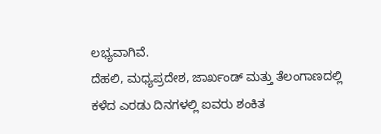ಲಭ್ಯವಾಗಿವೆ.
ದೆಹಲಿ, ಮಧ್ಯಪ್ರದೇಶ, ಜಾರ್ಖಂಡ್ ಮತ್ತು ತೆಲಂಗಾಣದಲ್ಲಿ ಕಳೆದ ಎರಡು ದಿನಗಳಲ್ಲಿ ಐವರು ಶಂಕಿತ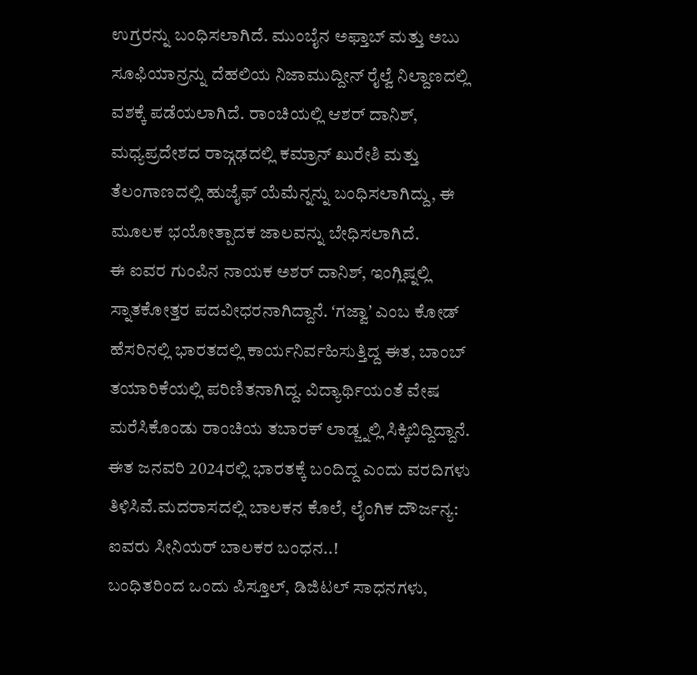ಉಗ್ರರನ್ನು ಬಂಧಿಸಲಾಗಿದೆ. ಮುಂಬೈನ ಅಫ್ತಾಬ್ ಮತ್ತು ಅಬು ಸೂಫಿಯಾನ್ರನ್ನು ದೆಹಲಿಯ ನಿಜಾಮುದ್ದೀನ್ ರೈಲ್ವೆ ನಿಲ್ದಾಣದಲ್ಲಿ ವಶಕ್ಕೆ ಪಡೆಯಲಾಗಿದೆ. ರಾಂಚಿಯಲ್ಲಿ ಆಶರ್ ದಾನಿಶ್, ಮಧ್ಯಪ್ರದೇಶದ ರಾಜ್ಗಢದಲ್ಲಿ ಕಮ್ರಾನ್ ಖುರೇಶಿ ಮತ್ತು ತೆಲಂಗಾಣದಲ್ಲಿ ಹುಜೈಫ್ ಯೆಮೆನ್ನನ್ನು ಬಂಧಿಸಲಾಗಿದ್ದು, ಈ ಮೂಲಕ ಭಯೋತ್ಪಾದಕ ಜಾಲವನ್ನು ಬೇಧಿಸಲಾಗಿದೆ.
ಈ ಐವರ ಗುಂಪಿನ ನಾಯಕ ಅಶರ್ ದಾನಿಶ್, ಇಂಗ್ಲಿಷ್ನಲ್ಲಿ ಸ್ನಾತಕೋತ್ತರ ಪದವೀಧರನಾಗಿದ್ದಾನೆ. ʻಗಜ್ವಾʼ ಎಂಬ ಕೋಡ್ ಹೆಸರಿನಲ್ಲಿ ಭಾರತದಲ್ಲಿ ಕಾರ್ಯನಿರ್ವಹಿಸುತ್ತಿದ್ದ ಈತ, ಬಾಂಬ್ ತಯಾರಿಕೆಯಲ್ಲಿ ಪರಿಣಿತನಾಗಿದ್ದ. ವಿದ್ಯಾರ್ಥಿಯಂತೆ ವೇಷ ಮರೆಸಿಕೊಂಡು ರಾಂಚಿಯ ತಬಾರಕ್ ಲಾಡ್ಜ್ನಲ್ಲಿ ಸಿಕ್ಕಿಬಿದ್ದಿದ್ದಾನೆ. ಈತ ಜನವರಿ 2024ರಲ್ಲಿ ಭಾರತಕ್ಕೆ ಬಂದಿದ್ದ ಎಂದು ವರದಿಗಳು ತಿಳಿಸಿವೆ.ಮದರಾಸದಲ್ಲಿ ಬಾಲಕನ ಕೊಲೆ, ಲೈಂಗಿಕ ದೌರ್ಜನ್ಯ: ಐವರು ಸೀನಿಯರ್ ಬಾಲಕರ ಬಂಧನ..!
ಬಂಧಿತರಿಂದ ಒಂದು ಪಿಸ್ತೂಲ್, ಡಿಜಿಟಲ್ ಸಾಧನಗಳು,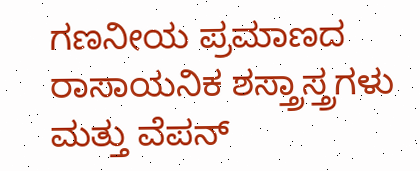ಗಣನೀಯ ಪ್ರಮಾಣದ ರಾಸಾಯನಿಕ ಶಸ್ತ್ರಾಸ್ತ್ರಗಳು ಮತ್ತು ವೆಪನ್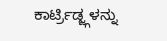ಕಾರ್ಟ್ರಿಡ್ಜ್ಗಳನ್ನು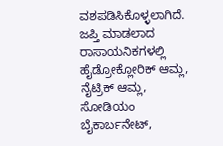ವಶಪಡಿಸಿಕೊಳ್ಳಲಾಗಿದೆ. ಜಪ್ತಿ ಮಾಡಲಾದ ರಾಸಾಯನಿಕಗಳಲ್ಲಿ ಹೈಡ್ರೋಕ್ಲೋರಿಕ್ ಆಮ್ಲ, ನೈಟ್ರಿಕ್ ಆಮ್ಲ, ಸೋಡಿಯಂ ಬೈಕಾರ್ಬನೇಟ್,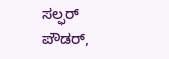ಸಲ್ಫರ್ ಪೌಡರ್,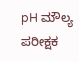pH ಮೌಲ್ಯ ಪರೀಕ್ಷಕ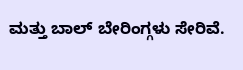ಮತ್ತು ಬಾಲ್ ಬೇರಿಂಗ್ಗಳು ಸೇರಿವೆ.